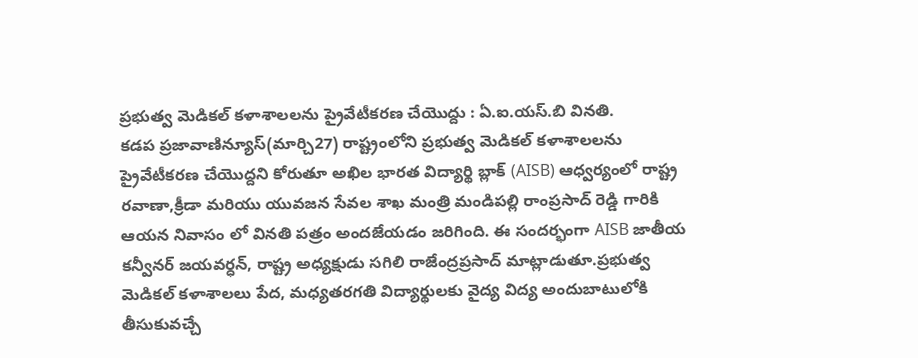ప్రభుత్వ మెడికల్ కళాశాలలను ప్రైవేటీకరణ చేయొద్దు : ఏ.ఐ.యస్.బి వినతి.
కడప ప్రజావాణిన్యూస్(మార్చి27) రాష్ట్రంలోని ప్రభుత్వ మెడికల్ కళాశాలలను ప్రైవేటీకరణ చేయొద్దని కోరుతూ అఖిల భారత విద్యార్థి బ్లాక్ (AISB) ఆధ్వర్యంలో రాష్ట్ర రవాణా,క్రీడా మరియు యువజన సేవల శాఖ మంత్రి మండిపల్లి రాంప్రసాద్ రెడ్డి గారికి ఆయన నివాసం లో వినతి పత్రం అందజేయడం జరిగింది. ఈ సందర్భంగా AISB జాతీయ కన్వీనర్ జయవర్ధన్, రాష్ట్ర అధ్యక్షుడు సగిలి రాజేంద్రప్రసాద్ మాట్లాడుతూ.ప్రభుత్వ మెడికల్ కళాశాలలు పేద, మధ్యతరగతి విద్యార్థులకు వైద్య విద్య అందుబాటులోకి తీసుకువచ్చే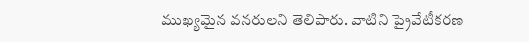ముఖ్యమైన వనరులని తెలిపారు. వాటిని ప్రైవేటీకరణ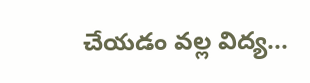చేయడం వల్ల విద్య...